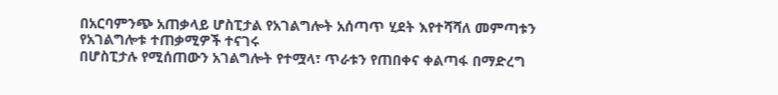በአርባምንጭ አጠቃላይ ሆስፒታል የአገልግሎት አሰጣጥ ሂደት እየተሻሻለ መምጣቱን የአገልግሎቱ ተጠቃሚዎች ተናገሩ
በሆስፒታሉ የሚሰጠውን አገልግሎት የተሟላ፣ ጥራቱን የጠበቀና ቀልጣፋ በማድረግ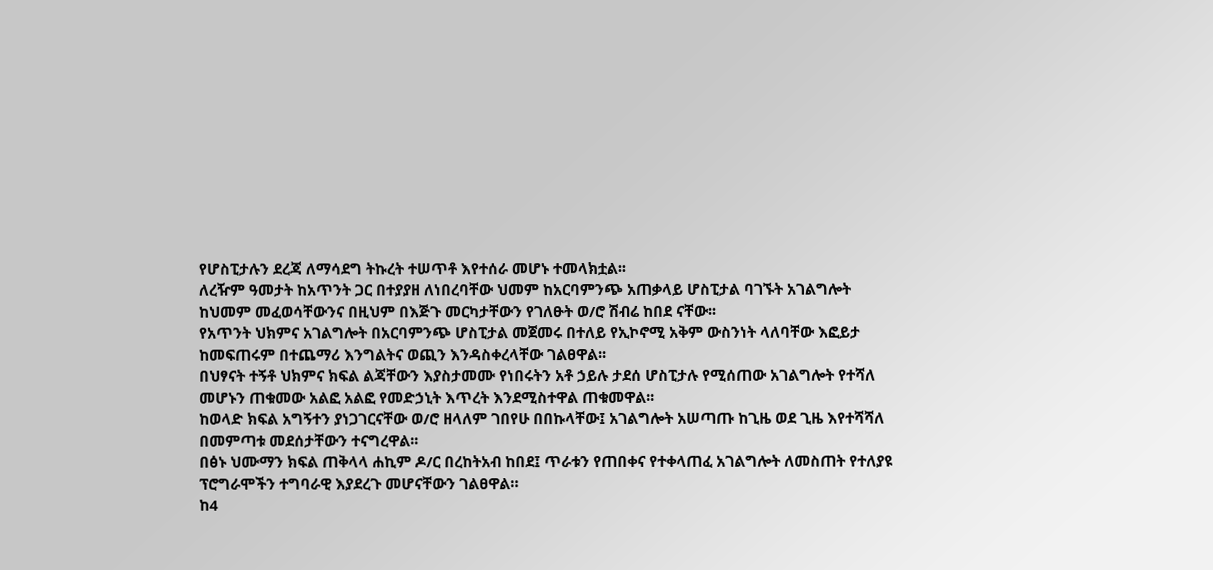የሆስፒታሉን ደረጃ ለማሳደግ ትኩረት ተሠጥቶ እየተሰራ መሆኑ ተመላክቷል፡፡
ለረዥም ዓመታት ከአጥንት ጋር በተያያዘ ለነበረባቸው ህመም ከአርባምንጭ አጠቃላይ ሆስፒታል ባገኙት አገልግሎት ከህመም መፈወሳቸውንና በዚህም በእጅጉ መርካታቸውን የገለፁት ወ/ሮ ሽብሬ ከበደ ናቸው፡፡
የአጥንት ህክምና አገልግሎት በአርባምንጭ ሆስፒታል መጀመሩ በተለይ የኢኮኖሚ አቅም ውስንነት ላለባቸው እፎይታ ከመፍጠሩም በተጨማሪ እንግልትና ወጪን እንዳስቀረላቸው ገልፀዋል፡፡
በህፃናት ተኝቶ ህክምና ክፍል ልጃቸውን እያስታመሙ የነበሩትን አቶ ኃይሉ ታደሰ ሆስፒታሉ የሚሰጠው አገልግሎት የተሻለ መሆኑን ጠቁመው አልፎ አልፎ የመድኃኒት እጥረት እንደሚስተዋል ጠቁመዋል፡፡
ከወላድ ክፍል አግኝተን ያነጋገርናቸው ወ/ሮ ዘላለም ገበየሁ በበኩላቸው፤ አገልግሎት አሠጣጡ ከጊዜ ወደ ጊዜ እየተሻሻለ በመምጣቱ መደሰታቸውን ተናግረዋል፡፡
በፅኑ ህሙማን ክፍል ጠቅላላ ሐኪም ዶ/ር በረከትአብ ከበደ፤ ጥራቱን የጠበቀና የተቀላጠፈ አገልግሎት ለመስጠት የተለያዩ ፕሮግራሞችን ተግባራዊ እያደረጉ መሆናቸውን ገልፀዋል።
ከ4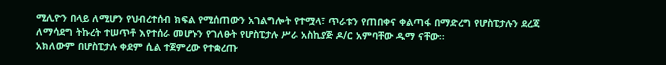ሚሊዮን በላይ ለሚሆን የህብረተሰብ ክፍል የሚሰጠውን አገልግሎት የተሟላ፣ ጥራቱን የጠበቀና ቀልጣፋ በማድረግ የሆስፒታሉን ደረጃ ለማሳደግ ትኩረት ተሠጥቶ እየተሰራ መሆኑን የገለፁት የሆስፒታሉ ሥራ አስኪያጅ ዶ/ር አምባቸው ዱማ ናቸው፡፡
አክለውም በሆስፒታሉ ቀደም ሲል ተጀምረው የተቋረጡ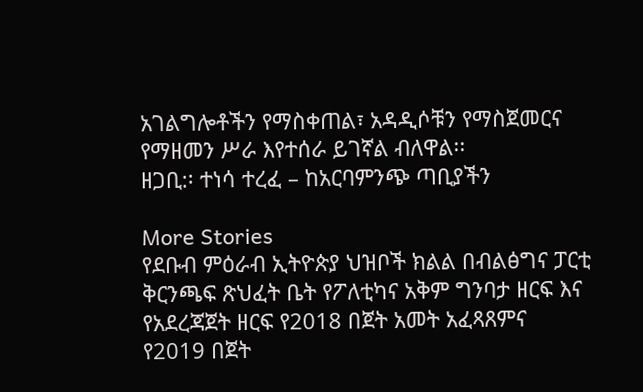አገልግሎቶችን የማስቀጠል፣ አዳዲሶቹን የማስጀመርና የማዘመን ሥራ እየተሰራ ይገኛል ብለዋል፡፡
ዘጋቢ:፡ ተነሳ ተረፈ – ከአርባምንጭ ጣቢያችን

More Stories
የደቡብ ምዕራብ ኢትዮጵያ ህዝቦች ክልል በብልፅግና ፓርቲ ቅርንጫፍ ጽህፈት ቤት የፖለቲካና አቅም ግንባታ ዘርፍ እና የአደረጃጀት ዘርፍ የ2018 በጀት አመት አፈጻጸምና የ2019 በጀት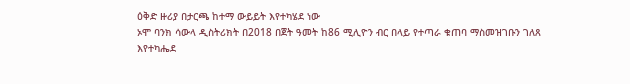ዕቅድ ዙሪያ በታርጫ ከተማ ውይይት እየተካሄደ ነው
ኦሞ ባንክ ሳውላ ዲስትሪክት በ2018 በጀት ዓመት ከ86 ሚሊዮን ብር በላይ የተጣራ ቁጠባ ማስመዝገቡን ገለጸ
እየተካሔደ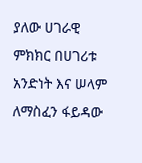ያለው ሀገራዊ ምክክር በሀገሪቱ አንድነት እና ሠላም ለማስፈን ፋይዳው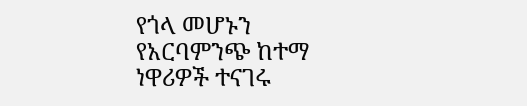የጎላ መሆኑን የአርባምንጭ ከተማ ነዋሪዎች ተናገሩ